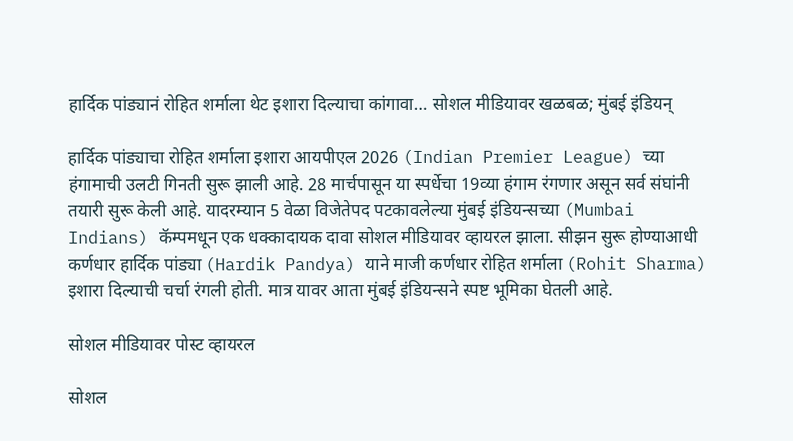हार्दिक पांड्यानं रोहित शर्माला थेट इशारा दिल्याचा कांगावा… सोशल मीडियावर खळबळ; मुंबई इंडियन्

हार्दिक पांड्याचा रोहित शर्माला इशारा आयपीएल 2026 (Indian Premier League) च्या हंगामाची उलटी गिनती सुरू झाली आहे. 28 मार्चपासून या स्पर्धेचा 19व्या हंगाम रंगणार असून सर्व संघांनी तयारी सुरू केली आहे. यादरम्यान 5 वेळा विजेतेपद पटकावलेल्या मुंबई इंडियन्सच्या (Mumbai Indians) कॅम्पमधून एक धक्कादायक दावा सोशल मीडियावर व्हायरल झाला. सीझन सुरू होण्याआधी कर्णधार हार्दिक पांड्या (Hardik Pandya) याने माजी कर्णधार रोहित शर्माला (Rohit Sharma) इशारा दिल्याची चर्चा रंगली होती. मात्र यावर आता मुंबई इंडियन्सने स्पष्ट भूमिका घेतली आहे.

सोशल मीडियावर पोस्ट व्हायरल

सोशल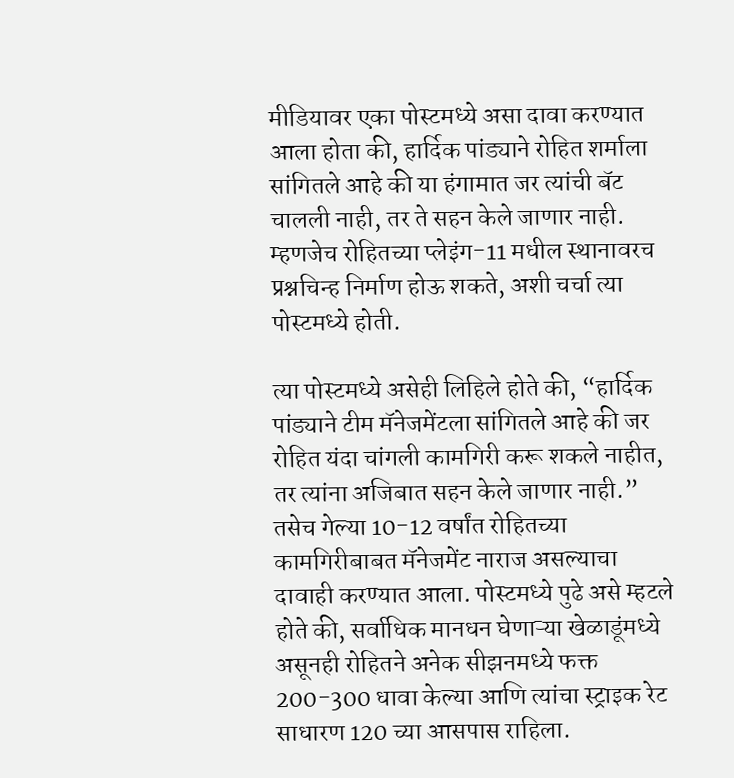मीडियावर एका पोस्टमध्ये असा दावा करण्यात आला होता की, हार्दिक पांड्याने रोहित शर्माला सांगितले आहे की या हंगामात जर त्यांची बॅट चालली नाही, तर ते सहन केले जाणार नाही. म्हणजेच रोहितच्या प्लेइंग-11 मधील स्थानावरच प्रश्नचिन्ह निर्माण होऊ शकते, अशी चर्चा त्या पोस्टमध्ये होती.

त्या पोस्टमध्ये असेही लिहिले होते की, “हार्दिक पांड्याने टीम मॅनेजमेंटला सांगितले आहे की जर रोहित यंदा चांगली कामगिरी करू शकले नाहीत, तर त्यांना अजिबात सहन केले जाणार नाही.” तसेच गेल्या 10-12 वर्षांत रोहितच्या कामगिरीबाबत मॅनेजमेंट नाराज असल्याचा दावाही करण्यात आला. पोस्टमध्ये पुढे असे म्हटले होते की, सर्वाधिक मानधन घेणाऱ्या खेळाडूंमध्ये असूनही रोहितने अनेक सीझनमध्ये फक्त 200-300 धावा केल्या आणि त्यांचा स्ट्राइक रेट साधारण 120 च्या आसपास राहिला.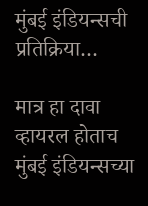मुंबई इंडियन्सची प्रतिक्रिया…

मात्र हा दावा व्हायरल होताच मुंबई इंडियन्सच्या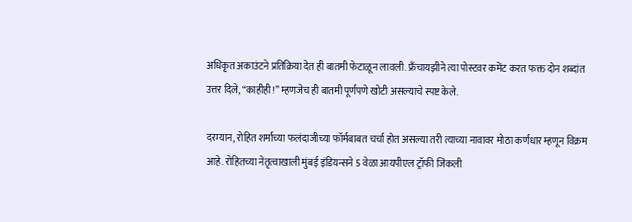अधिकृत अकाउंटने प्रतिक्रिया देत ही बातमी फेटाळून लावली. फ्रँचायझीने त्या पोस्टवर कमेंट करत फक्त दोन शब्दांत उत्तर दिले, “काहीही!” म्हणजेच ही बातमी पूर्णपणे खोटी असल्याचे स्पष्ट केले.

दरम्यान, रोहित शर्माच्या फलंदाजीच्या फॉर्मबाबत चर्चा होत असल्या तरी त्याच्या नावावर मोठा कर्णधार म्हणून विक्रम आहे. रोहितच्या नेतृत्वाखाली मुंबई इंडियन्सने 5 वेळा आयपीएल ट्रॉफी जिंकली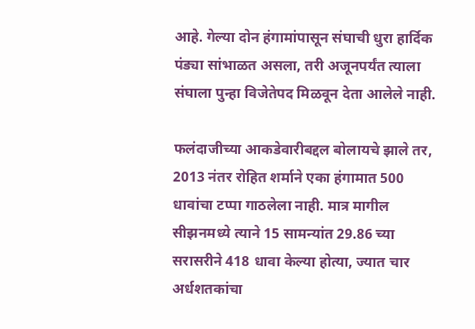आहे. गेल्या दोन हंगामांपासून संघाची धुरा हार्दिक पंड्या सांभाळत असला, तरी अजूनपर्यंत त्याला संघाला पुन्हा विजेतेपद मिळवून देता आलेले नाही.

फलंदाजीच्या आकडेवारीबद्दल बोलायचे झाले तर, 2013 नंतर रोहित शर्माने एका हंगामात 500 धावांचा टप्पा गाठलेला नाही. मात्र मागील सीझनमध्ये त्याने 15 सामन्यांत 29.86 च्या सरासरीने 418 धावा केल्या होत्या, ज्यात चार अर्धशतकांचा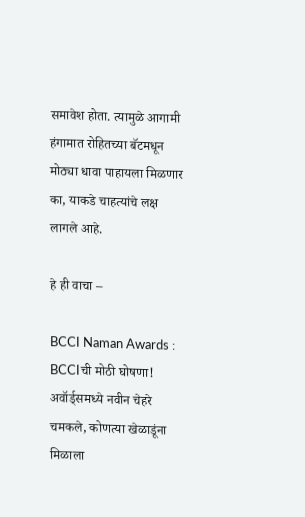समावेश होता. त्यामुळे आगामी हंगामात रोहितच्या बॅटमधून मोठ्या धावा पाहायला मिळणार का, याकडे चाहत्यांचे लक्ष लागले आहे.

हे ही वाचा –

BCCI Naman Awards : BCCIची मोठी घोषणा! अवॉर्ड्समध्ये नवीन चेहरे चमकले, कोणत्या खेळाडूंना मिळाला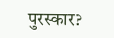पुरस्कार?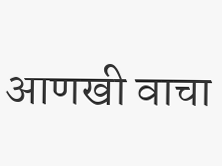आणखी वाचा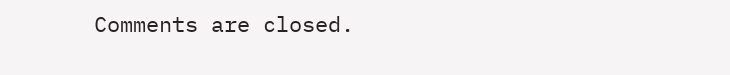Comments are closed.